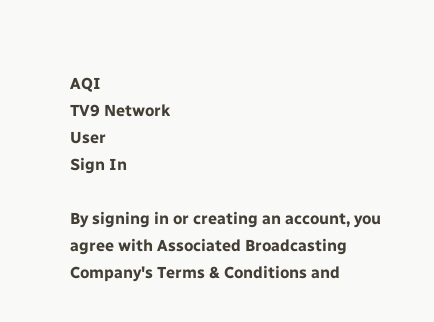AQI
TV9 Network
User
Sign In

By signing in or creating an account, you agree with Associated Broadcasting Company's Terms & Conditions and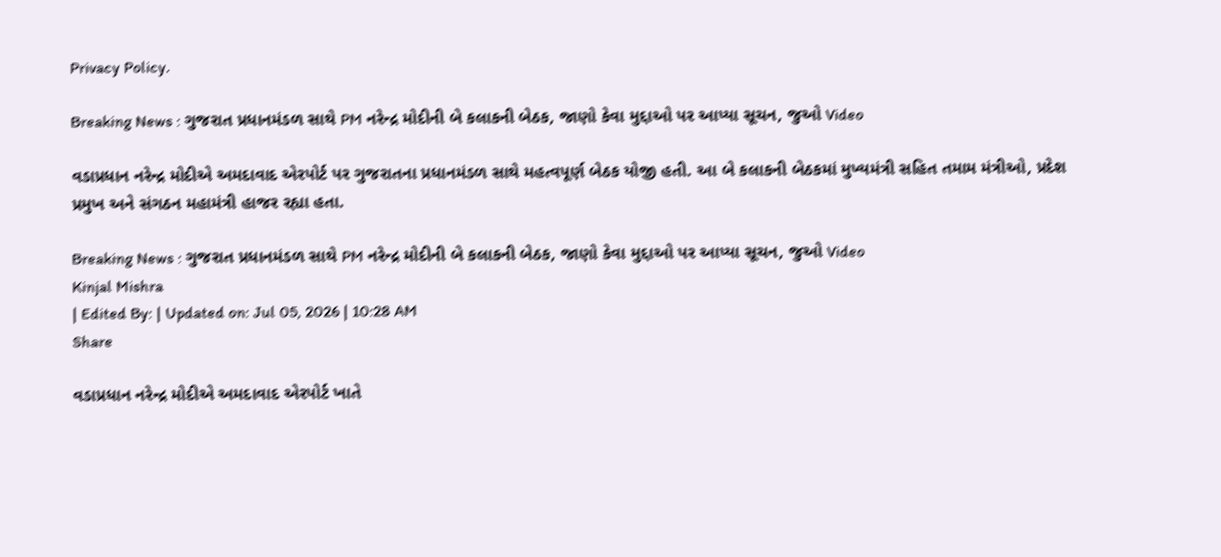Privacy Policy.

Breaking News : ગુજરાત પ્રધાનમંડળ સાથે PM નરેન્દ્ર મોદીની બે કલાકની બેઠક, જાણો કેવા મુદ્દાઓ પર આપ્યા સૂચન, જુઓ Video

વડાપ્રધાન નરેન્દ્ર મોદીએ અમદાવાદ એરપોર્ટ પર ગુજરાતના પ્રધાનમંડળ સાથે મહત્વપૂર્ણ બેઠક યોજી હતી. આ બે કલાકની બેઠકમાં મુખ્યમંત્રી સહિત તમામ મંત્રીઓ, પ્રદેશ પ્રમુખ અને સંગઠન મહામંત્રી હાજર રહ્યા હતા.

Breaking News : ગુજરાત પ્રધાનમંડળ સાથે PM નરેન્દ્ર મોદીની બે કલાકની બેઠક, જાણો કેવા મુદ્દાઓ પર આપ્યા સૂચન, જુઓ Video
Kinjal Mishra
| Edited By: | Updated on: Jul 05, 2026 | 10:28 AM
Share

વડાપ્રધાન નરેન્દ્ર મોદીએ અમદાવાદ એરપોર્ટ ખાતે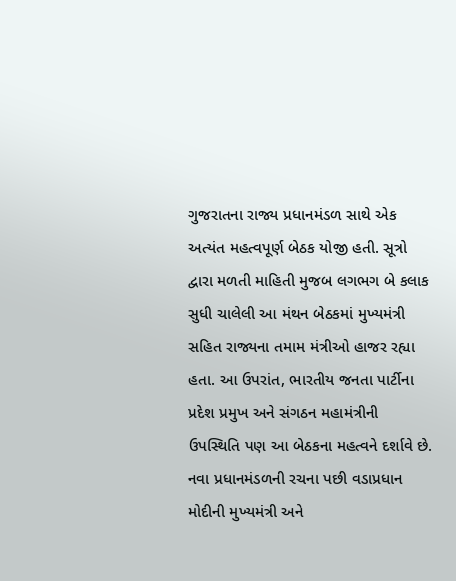ગુજરાતના રાજ્ય પ્રધાનમંડળ સાથે એક અત્યંત મહત્વપૂર્ણ બેઠક યોજી હતી. સૂત્રો દ્વારા મળતી માહિતી મુજબ લગભગ બે કલાક સુધી ચાલેલી આ મંથન બેઠકમાં મુખ્યમંત્રી સહિત રાજ્યના તમામ મંત્રીઓ હાજર રહ્યા હતા. આ ઉપરાંત, ભારતીય જનતા પાર્ટીના પ્રદેશ પ્રમુખ અને સંગઠન મહામંત્રીની ઉપસ્થિતિ પણ આ બેઠકના મહત્વને દર્શાવે છે. નવા પ્રધાનમંડળની રચના પછી વડાપ્રધાન મોદીની મુખ્યમંત્રી અને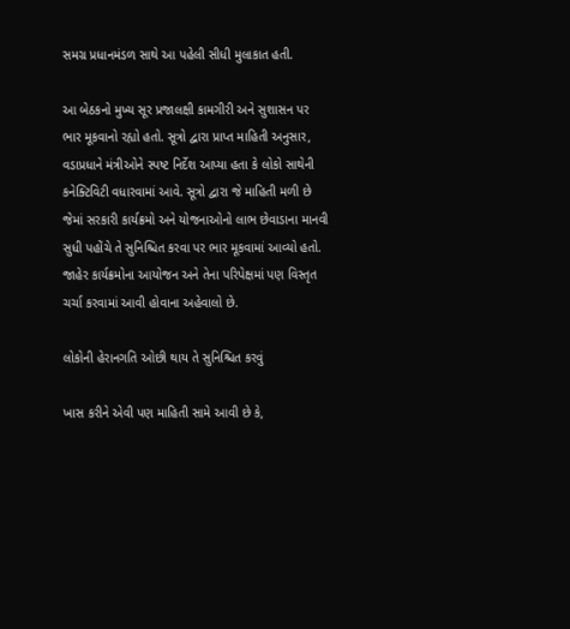સમગ્ર પ્રધાનમંડળ સાથે આ પહેલી સીધી મુલાકાત હતી.

આ બેઠકનો મુખ્ય સૂર પ્રજાલક્ષી કામગીરી અને સુશાસન પર ભાર મૂકવાનો રહ્યો હતો. સૂત્રો દ્વારા પ્રાપ્ત માહિતી અનુસાર, વડાપ્રધાને મંત્રીઓને સ્પષ્ટ નિર્દેશ આપ્યા હતા કે લોકો સાથેની કનેક્ટિવિટી વધારવામાં આવે. સૂત્રો દ્વારા જે માહિતી મળી છે જેમાં સરકારી કાર્યક્રમો અને યોજનાઓનો લાભ છેવાડાના માનવી સુધી પહોંચે તે સુનિશ્ચિત કરવા પર ભાર મૂકવામાં આવ્યો હતો. જાહેર કાર્યક્રમોના આયોજન અને તેના પરિપેક્ષમાં પણ વિસ્તૃત ચર્ચા કરવામાં આવી હોવાના અહેવાલો છે.

લોકોની હેરાનગતિ ઓછી થાય તે સુનિશ્ચિત કરવું

ખાસ કરીને એવી પણ માહિતી સામે આવી છે કે,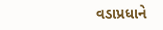વડાપ્રધાને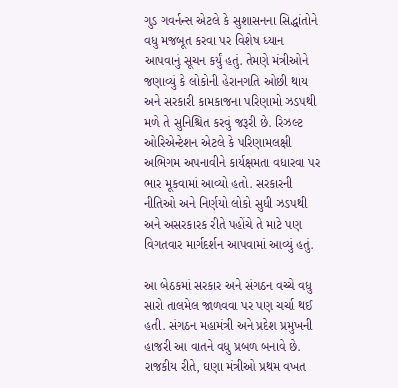ગુડ ગવર્નન્સ એટલે કે સુશાસનના સિદ્ધાંતોને વધુ મજબૂત કરવા પર વિશેષ ધ્યાન આપવાનું સૂચન કર્યું હતું. તેમણે મંત્રીઓને જણાવ્યું કે લોકોની હેરાનગતિ ઓછી થાય અને સરકારી કામકાજના પરિણામો ઝડપથી મળે તે સુનિશ્ચિત કરવું જરૂરી છે. રિઝલ્ટ ઓરિએન્ટેશન એટલે કે પરિણામલક્ષી અભિગમ અપનાવીને કાર્યક્ષમતા વધારવા પર ભાર મૂકવામાં આવ્યો હતો. સરકારની નીતિઓ અને નિર્ણયો લોકો સુધી ઝડપથી અને અસરકારક રીતે પહોંચે તે માટે પણ વિગતવાર માર્ગદર્શન આપવામાં આવ્યું હતું.

આ બેઠકમાં સરકાર અને સંગઠન વચ્ચે વધુ સારો તાલમેલ જાળવવા પર પણ ચર્ચા થઈ હતી. સંગઠન મહામંત્રી અને પ્રદેશ પ્રમુખની હાજરી આ વાતને વધુ પ્રબળ બનાવે છે. રાજકીય રીતે, ઘણા મંત્રીઓ પ્રથમ વખત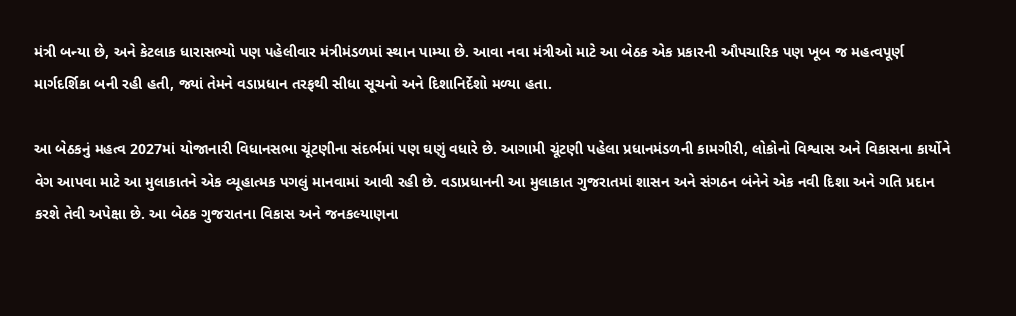મંત્રી બન્યા છે, અને કેટલાક ધારાસભ્યો પણ પહેલીવાર મંત્રીમંડળમાં સ્થાન પામ્યા છે. આવા નવા મંત્રીઓ માટે આ બેઠક એક પ્રકારની ઔપચારિક પણ ખૂબ જ મહત્વપૂર્ણ માર્ગદર્શિકા બની રહી હતી, જ્યાં તેમને વડાપ્રધાન તરફથી સીધા સૂચનો અને દિશાનિર્દેશો મળ્યા હતા.

આ બેઠકનું મહત્વ 2027માં યોજાનારી વિધાનસભા ચૂંટણીના સંદર્ભમાં પણ ઘણું વધારે છે. આગામી ચૂંટણી પહેલા પ્રધાનમંડળની કામગીરી, લોકોનો વિશ્વાસ અને વિકાસના કાર્યોને વેગ આપવા માટે આ મુલાકાતને એક વ્યૂહાત્મક પગલું માનવામાં આવી રહી છે. વડાપ્રધાનની આ મુલાકાત ગુજરાતમાં શાસન અને સંગઠન બંનેને એક નવી દિશા અને ગતિ પ્રદાન કરશે તેવી અપેક્ષા છે. આ બેઠક ગુજરાતના વિકાસ અને જનકલ્યાણના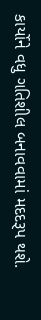કાર્યોને વધુ ગતિશીલ બનાવવામાં મદદરૂપ થશે.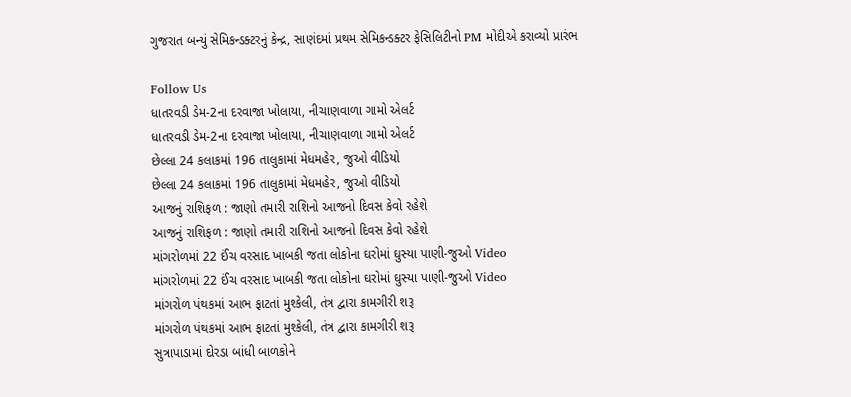ગુજરાત બન્યું સેમિકન્ડક્ટરનું કેન્દ્ર, સાણંદમાં પ્રથમ સેમિકન્ડક્ટર ફેસિલિટીનો PM મોદીએ કરાવ્યો પ્રારંભ

Follow Us
ધાતરવડી ડેમ-2ના દરવાજા ખોલાયા, નીચાણવાળા ગામો એલર્ટ
ધાતરવડી ડેમ-2ના દરવાજા ખોલાયા, નીચાણવાળા ગામો એલર્ટ
છેલ્લા 24 કલાકમાં 196 તાલુકામાં મેધમહેર, જુઓ વીડિયો
છેલ્લા 24 કલાકમાં 196 તાલુકામાં મેધમહેર, જુઓ વીડિયો
આજનું રાશિફળ : જાણો તમારી રાશિનો આજનો દિવસ કેવો રહેશે
આજનું રાશિફળ : જાણો તમારી રાશિનો આજનો દિવસ કેવો રહેશે
માંગરોળમાં 22 ઈંચ વરસાદ ખાબકી જતા લોકોના ઘરોમાં ઘુસ્યા પાણી-જુઓ Video
માંગરોળમાં 22 ઈંચ વરસાદ ખાબકી જતા લોકોના ઘરોમાં ઘુસ્યા પાણી-જુઓ Video
માંગરોળ પંથકમાં આભ ફાટતાં મુશ્કેલી, તંત્ર દ્વારા કામગીરી શરૂ
માંગરોળ પંથકમાં આભ ફાટતાં મુશ્કેલી, તંત્ર દ્વારા કામગીરી શરૂ
સુત્રાપાડામાં દોરડા બાંધી બાળકોને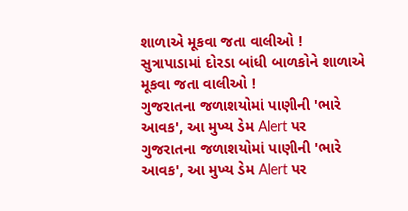શાળાએ મૂકવા જતા વાલીઓ !
સુત્રાપાડામાં દોરડા બાંધી બાળકોને શાળાએ મૂકવા જતા વાલીઓ !
ગુજરાતના જળાશયોમાં પાણીની 'ભારે આવક', આ મુખ્ય ડેમ Alert પર
ગુજરાતના જળાશયોમાં પાણીની 'ભારે આવક', આ મુખ્ય ડેમ Alert પર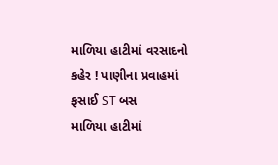માળિયા હાટીમાં વરસાદનો કહેર ! પાણીના પ્રવાહમાં ફસાઈ ST બસ
માળિયા હાટીમાં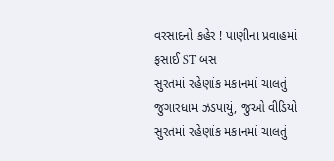વરસાદનો કહેર ! પાણીના પ્રવાહમાં ફસાઈ ST બસ
સુરતમાં રહેણાંક મકાનમાં ચાલતું જુગારધામ ઝડપાયું, જુઓ વીડિયો
સુરતમાં રહેણાંક મકાનમાં ચાલતું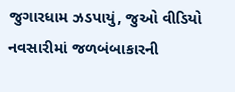જુગારધામ ઝડપાયું, જુઓ વીડિયો
નવસારીમાં જળબંબાકારની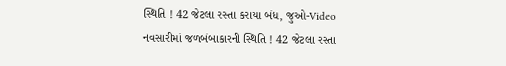સ્થિતિ ! 42 જેટલા રસ્તા કરાયા બંધ, જુઓ-Video
નવસારીમાં જળબંબાકારની સ્થિતિ ! 42 જેટલા રસ્તા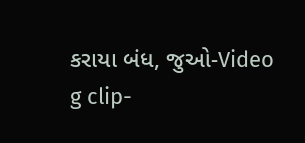કરાયા બંધ, જુઓ-Video
g clip-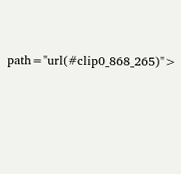path="url(#clip0_868_265)">